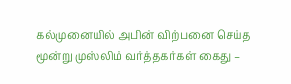கல்முனையில் அபின் விற்பனை செய்த மூன்று முஸ்லிம் வர்த்தகர்கள் கைது –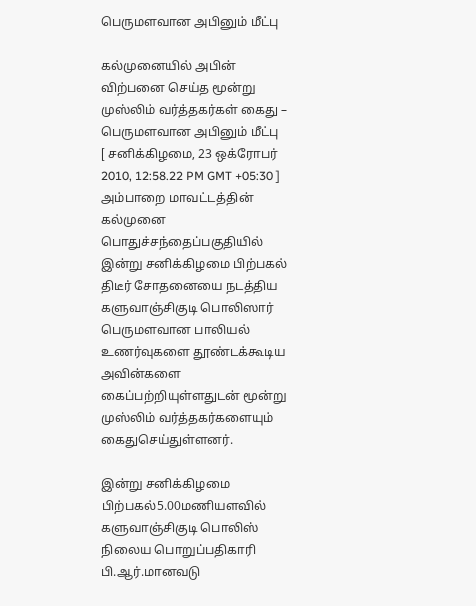பெருமளவான அபினும் மீட்பு

கல்முனையில் அபின் விற்பனை செய்த மூன்று முஸ்லிம் வர்த்தகர்கள் கைது – பெருமளவான அபினும் மீட்பு
[ சனிக்கிழமை, 23 ஒக்ரோபர் 2010, 12:58.22 PM GMT +05:30 ]
அம்பாறை மாவட்டத்தின் கல்முனை பொதுச்சந்தைப்பகுதியில் இன்று சனிக்கிழமை பிற்பகல் திடீர் சோதனையை நடத்திய களுவாஞ்சிகுடி பொலிஸார் பெருமளவான பாலியல் உணர்வுகளை தூண்டக்கூடிய அவின்களை கைப்பற்றியுள்ளதுடன் மூன்று முஸ்லிம் வர்த்தகர்களையும் கைதுசெய்துள்ளனர்.

இன்று சனிக்கிழமை பிற்பகல்5.00மணியளவில் களுவாஞ்சிகுடி பொலிஸ் நிலைய பொறுப்பதிகாரி பி.ஆர்.மானவடு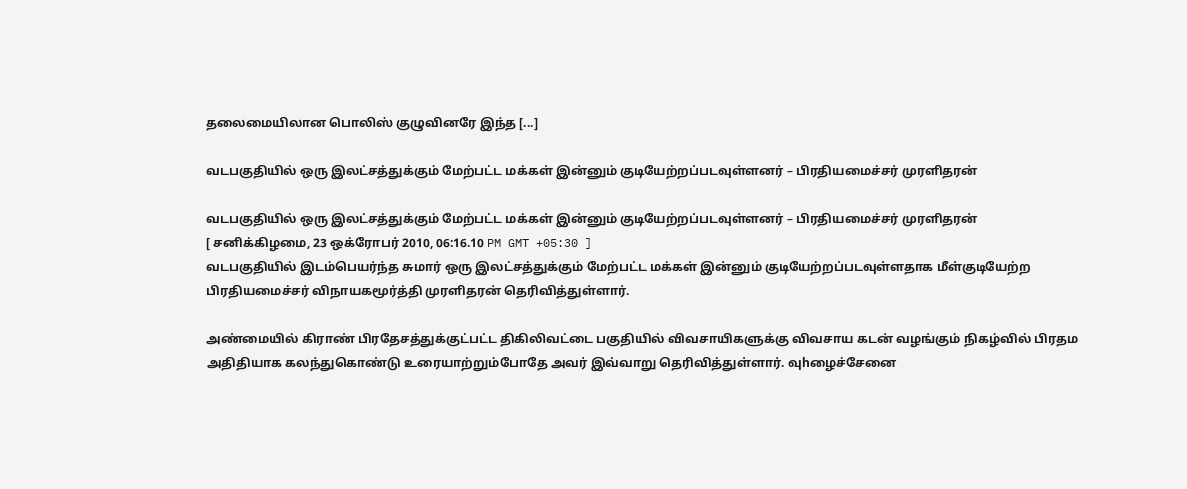தலைமையிலான பொலிஸ் குழுவினரே இந்த [...]

வடபகுதியில் ஒரு இலட்சத்துக்கும் மேற்பட்ட மக்கள் இன்னும் குடியேற்றப்படவுள்ளனர் – பிரதியமைச்சர் முரளிதரன்

வடபகுதியில் ஒரு இலட்சத்துக்கும் மேற்பட்ட மக்கள் இன்னும் குடியேற்றப்படவுள்ளனர் – பிரதியமைச்சர் முரளிதரன்
[ சனிக்கிழமை, 23 ஒக்ரோபர் 2010, 06:16.10 PM GMT +05:30 ]
வடபகுதியில் இடம்பெயர்ந்த சுமார் ஒரு இலட்சத்துக்கும் மேற்பட்ட மக்கள் இன்னும் குடியேற்றப்படவுள்ளதாக மீள்குடியேற்ற பிரதியமைச்சர் விநாயகமூர்த்தி முரளிதரன் தெரிவித்துள்ளார்.

அண்மையில் கிராண் பிரதேசத்துக்குட்பட்ட திகிலிவட்டை பகுதியில் விவசாயிகளுக்கு விவசாய கடன் வழங்கும் நிகழ்வில் பிரதம அதிதியாக கலந்துகொண்டு உரையாற்றும்போதே அவர் இவ்வாறு தெரிவித்துள்ளார். வுhழைச்சேனை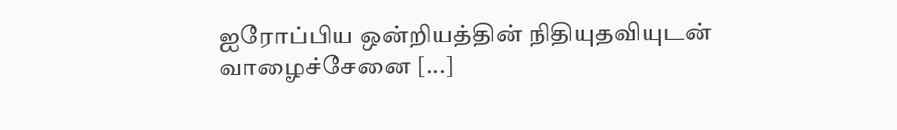ஐரோப்பிய ஒன்றியத்தின் நிதியுதவியுடன் வாழைச்சேனை [...]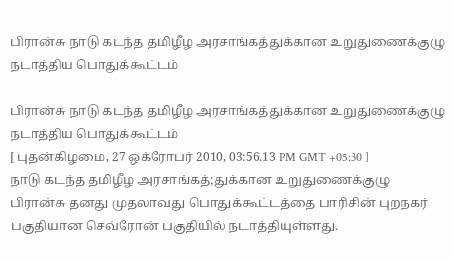பிரான்சு நாடு கடந்த தமிழீழ அரசாங்கத்துக்கான உறுதுணைக்குழு நடாத்திய பொதுக்கூட்டம்

பிரான்சு நாடு கடந்த தமிழீழ அரசாங்கத்துக்கான உறுதுணைக்குழு நடாத்திய பொதுக்கூட்டம்
[ புதன்கிழமை, 27 ஒக்ரோபர் 2010, 03:56.13 PM GMT +05:30 ]
நாடு கடந்த தமிழீழ அரசாங்கத்;துக்கான உறுதுணைக்குழு பிரான்சு தனது முதலாவது பொதுக்கூட்டத்தை பாரிசின் புறநகர் பகுதியான செவ்ரோன் பகுதியில் நடாத்தியுள்ளது.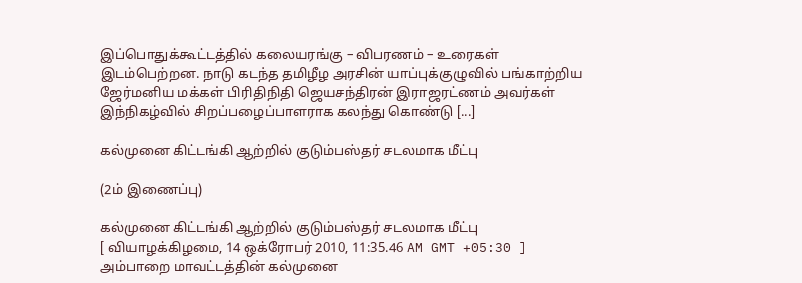இப்பொதுக்கூட்டத்தில் கலையரங்கு – விபரணம் – உரைகள் இடம்பெற்றன. நாடு கடந்த தமிழீழ அரசின் யாப்புக்குழுவில் பங்காற்றிய ஜேர்மனிய மக்கள் பிரிதிநிதி ஜெயசந்திரன் இராஜரட்ணம் அவர்கள் இந்நிகழ்வில் சிறப்பழைப்பாளராக கலந்து கொண்டு [...]

கல்முனை கிட்டங்கி ஆற்றில் குடும்பஸ்தர் சடலமாக மீட்பு

(2ம் இணைப்பு)

கல்முனை கிட்டங்கி ஆற்றில் குடும்பஸ்தர் சடலமாக மீட்பு
[ வியாழக்கிழமை, 14 ஒக்ரோபர் 2010, 11:35.46 AM GMT +05:30 ]
அம்பாறை மாவட்டத்தின் கல்முனை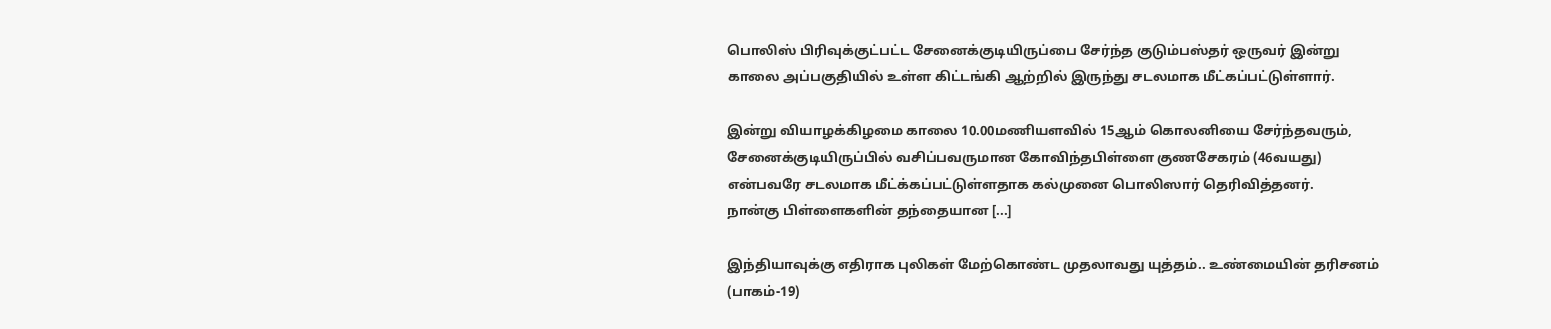பொலிஸ் பிரிவுக்குட்பட்ட சேனைக்குடியிருப்பை சேர்ந்த குடும்பஸ்தர் ஒருவர் இன்று காலை அப்பகுதியில் உள்ள கிட்டங்கி ஆற்றில் இருந்து சடலமாக மீட்கப்பட்டுள்ளார்.

இன்று வியாழக்கிழமை காலை 10.00மணியளவில் 15ஆம் கொலனியை சேர்ந்தவரும், சேனைக்குடியிருப்பில் வசிப்பவருமான கோவிந்தபிள்ளை குணசேகரம் (46வயது)  என்பவரே சடலமாக மீட்க்கப்பட்டுள்ளதாக கல்முனை பொலிஸார் தெரிவித்தனர்.
நான்கு பிள்ளைகளின் தந்தையான [...]

இந்தியாவுக்கு எதிராக புலிகள் மேற்கொண்ட முதலாவது யுத்தம்.. உண்மையின் தரிசனம் (பாகம்-19)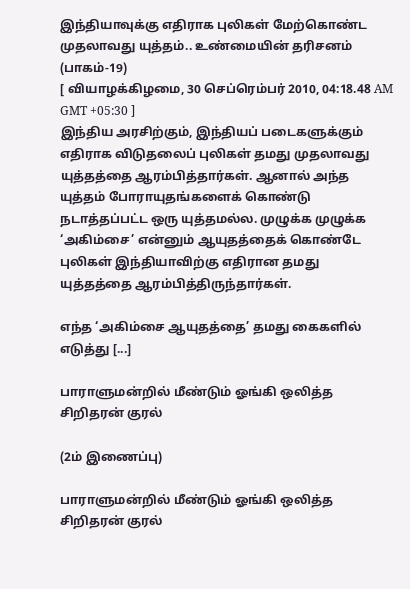இந்தியாவுக்கு எதிராக புலிகள் மேற்கொண்ட முதலாவது யுத்தம்.. உண்மையின் தரிசனம் (பாகம்-19)
[ வியாழக்கிழமை, 30 செப்ரெம்பர் 2010, 04:18.48 AM GMT +05:30 ]
இந்திய அரசிற்கும், இந்தியப் படைகளுக்கும் எதிராக விடுதலைப் புலிகள் தமது முதலாவது யுத்தத்தை ஆரம்பித்தார்கள். ஆனால் அந்த யுத்தம் போராயுதங்களைக் கொண்டு நடாத்தப்பட்ட ஒரு யுத்தமல்ல. முழுக்க முழுக்க ‘அகிம்சை’ என்னும் ஆயுதத்தைக் கொண்டே புலிகள் இந்தியாவிற்கு எதிரான தமது யுத்தத்தை ஆரம்பித்திருந்தார்கள்.

எந்த ‘அகிம்சை ஆயுதத்தை’ தமது கைகளில் எடுத்து [...]

பாராளுமன்றில் மீண்டும் ஓங்கி ஒலித்த சிறிதரன் குரல்

(2ம் இணைப்பு)

பாராளுமன்றில் மீண்டும் ஓங்கி ஒலித்த சிறிதரன் குரல்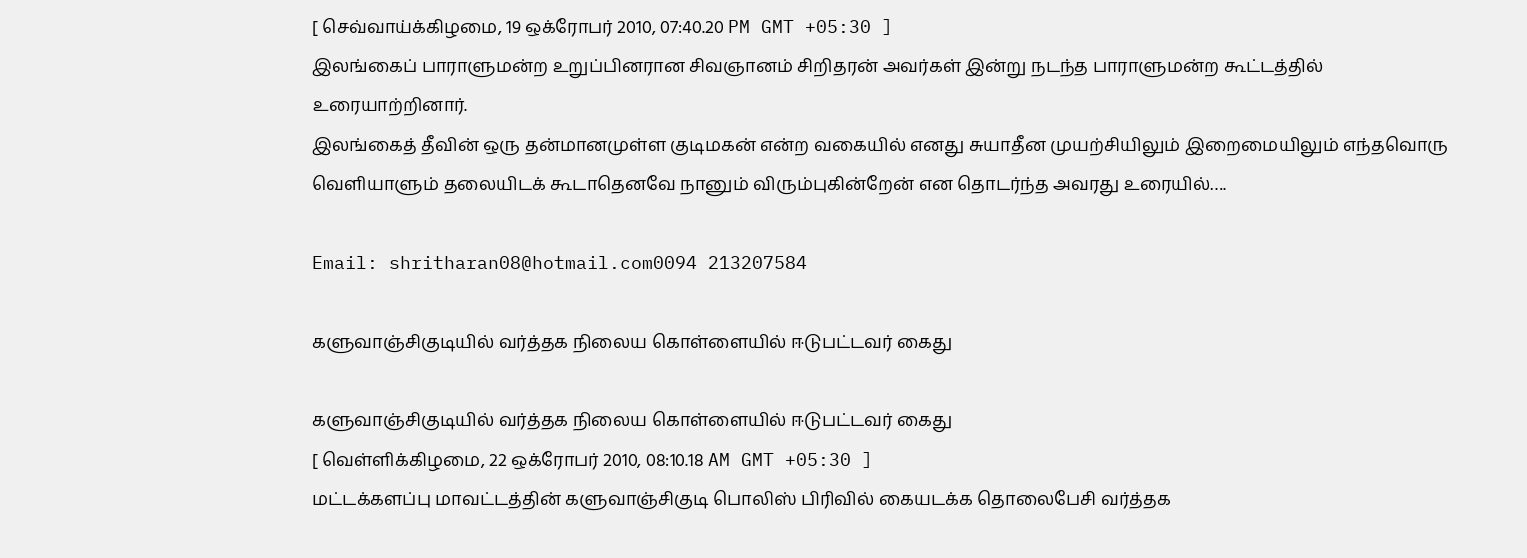[ செவ்வாய்க்கிழமை, 19 ஒக்ரோபர் 2010, 07:40.20 PM GMT +05:30 ]
இலங்கைப் பாராளுமன்ற உறுப்பினரான சிவஞானம் சிறிதரன் அவர்கள் இன்று நடந்த பாராளுமன்ற கூட்டத்தில் உரையாற்றினார்.
இலங்கைத் தீவின் ஒரு தன்மானமுள்ள குடிமகன் என்ற வகையில் எனது சுயாதீன முயற்சியிலும் இறைமையிலும் எந்தவொரு வெளியாளும் தலையிடக் கூடாதெனவே நானும் விரும்புகின்றேன் என தொடர்ந்த அவரது உரையில்….

Email: shritharan08@hotmail.com0094 213207584

களுவாஞ்சிகுடியில் வர்த்தக நிலைய கொள்ளையில் ஈடுபட்டவர் கைது

களுவாஞ்சிகுடியில் வர்த்தக நிலைய கொள்ளையில் ஈடுபட்டவர் கைது
[ வெள்ளிக்கிழமை, 22 ஒக்ரோபர் 2010, 08:10.18 AM GMT +05:30 ]
மட்டக்களப்பு மாவட்டத்தின் களுவாஞ்சிகுடி பொலிஸ் பிரிவில் கையடக்க தொலைபேசி வர்த்தக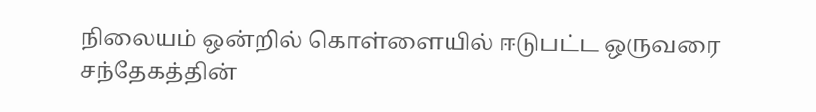நிலையம் ஒன்றில் கொள்ளையில் ஈடுபட்ட ஒருவரை சந்தேகத்தின்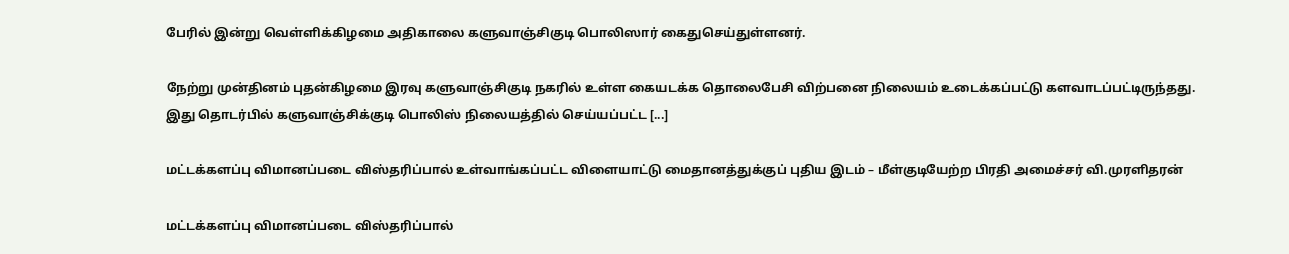பேரில் இன்று வெள்ளிக்கிழமை அதிகாலை களுவாஞ்சிகுடி பொலிஸார் கைதுசெய்துள்ளனர்.

நேற்று முன்தினம் புதன்கிழமை இரவு களுவாஞ்சிகுடி நகரில் உள்ள கையடக்க தொலைபேசி விற்பனை நிலையம் உடைக்கப்பட்டு களவாடப்பட்டிருந்தது.
இது தொடர்பில் களுவாஞ்சிக்குடி பொலிஸ் நிலையத்தில் செய்யப்பட்ட [...]

மட்டக்களப்பு விமானப்படை விஸ்தரிப்பால் உள்வாங்கப்பட்ட விளையாட்டு மைதானத்துக்குப் புதிய இடம் – மீள்குடியேற்ற பிரதி அமைச்சர் வி.முரளிதரன்

மட்டக்களப்பு விமானப்படை விஸ்தரிப்பால்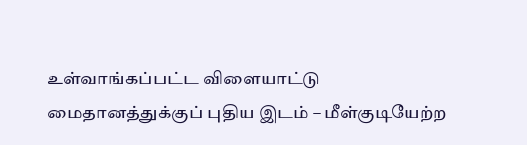உள்வாங்கப்பட்ட விளையாட்டு மைதானத்துக்குப் புதிய இடம் – மீள்குடியேற்ற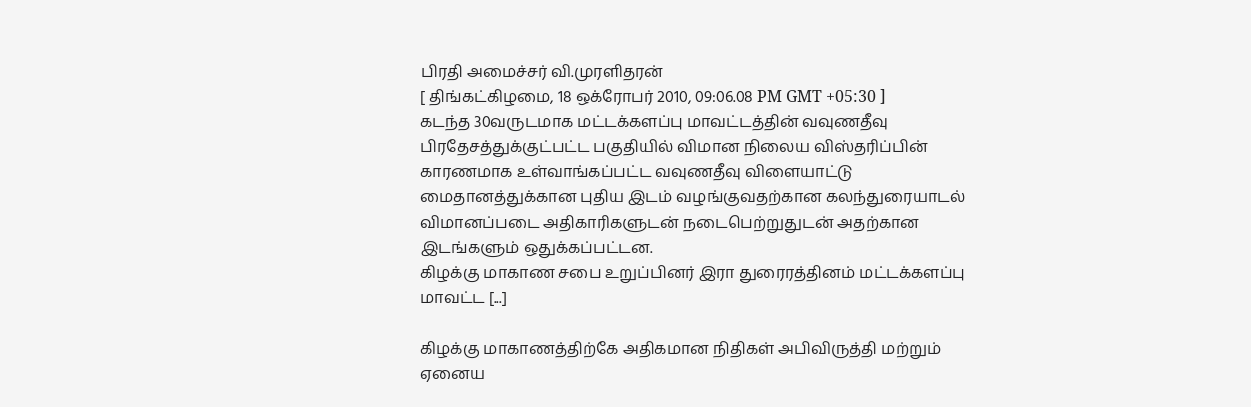பிரதி அமைச்சர் வி.முரளிதரன்
[ திங்கட்கிழமை, 18 ஒக்ரோபர் 2010, 09:06.08 PM GMT +05:30 ]
கடந்த 30வருடமாக மட்டக்களப்பு மாவட்டத்தின் வவுணதீவு பிரதேசத்துக்குட்பட்ட பகுதியில் விமான நிலைய விஸ்தரிப்பின் காரணமாக உள்வாங்கப்பட்ட வவுணதீவு விளையாட்டு மைதானத்துக்கான புதிய இடம் வழங்குவதற்கான கலந்துரையாடல் விமானப்படை அதிகாரிகளுடன் நடைபெற்றுதுடன் அதற்கான இடங்களும் ஒதுக்கப்பட்டன.
கிழக்கு மாகாண சபை உறுப்பினர் இரா துரைரத்தினம் மட்டக்களப்பு மாவட்ட [...]

கிழக்கு மாகாணத்திற்கே அதிகமான நிதிகள் அபிவிருத்தி மற்றும் ஏனைய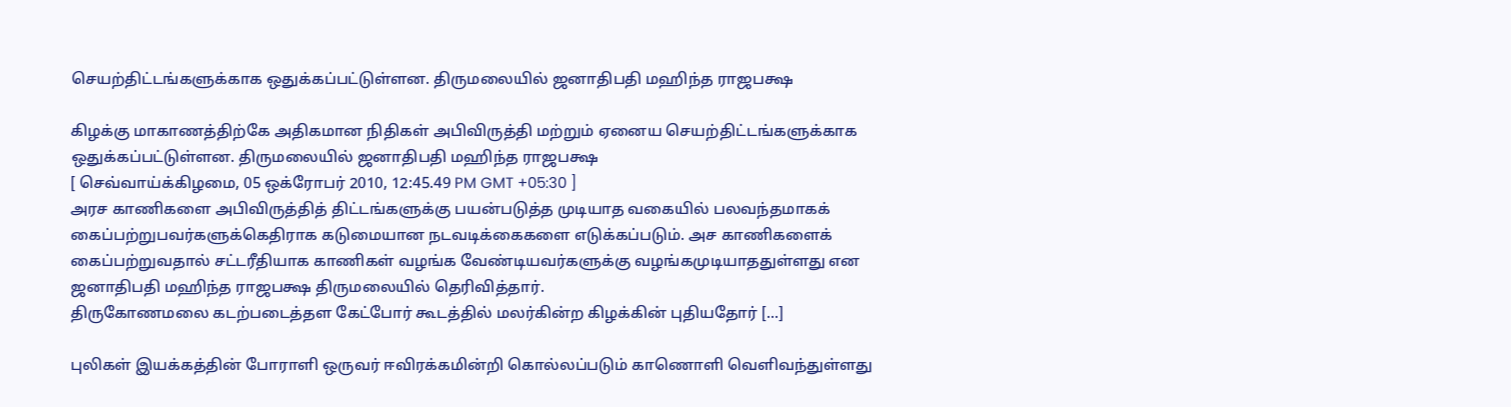செயற்திட்டங்களுக்காக ஒதுக்கப்பட்டுள்ளன. திருமலையில் ஜனாதிபதி மஹிந்த ராஜபக்ஷ

கிழக்கு மாகாணத்திற்கே அதிகமான நிதிகள் அபிவிருத்தி மற்றும் ஏனைய செயற்திட்டங்களுக்காக ஒதுக்கப்பட்டுள்ளன. திருமலையில் ஜனாதிபதி மஹிந்த ராஜபக்ஷ
[ செவ்வாய்க்கிழமை, 05 ஒக்ரோபர் 2010, 12:45.49 PM GMT +05:30 ]
அரச காணிகளை அபிவிருத்தித் திட்டங்களுக்கு பயன்படுத்த முடியாத வகையில் பலவந்தமாகக் கைப்பற்றுபவர்களுக்கெதிராக கடுமையான நடவடிக்கைகளை எடுக்கப்படும். அச காணிகளைக் கைப்பற்றுவதால் சட்டரீதியாக காணிகள் வழங்க வேண்டியவர்களுக்கு வழங்கமுடியாததுள்ளது என ஜனாதிபதி மஹிந்த ராஜபக்ஷ திருமலையில் தெரிவித்தார்.
திருகோணமலை கடற்படைத்தள கேட்போர் கூடத்தில் மலர்கின்ற கிழக்கின் புதியதோர் [...]

புலிகள் இயக்கத்தின் போராளி ஒருவர் ஈவிரக்கமின்றி கொல்லப்படும் காணொளி வெளிவந்துள்ளது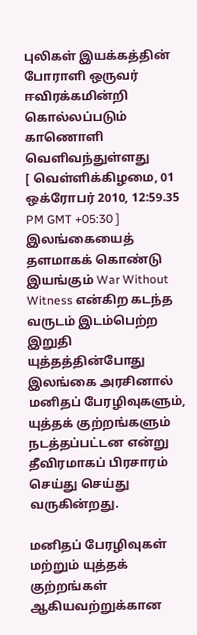புலிகள் இயக்கத்தின் போராளி ஒருவர் ஈவிரக்கமின்றி கொல்லப்படும் காணொளி வெளிவந்துள்ளது
[ வெள்ளிக்கிழமை, 01 ஒக்ரோபர் 2010, 12:59.35 PM GMT +05:30 ]
இலங்கையைத் தளமாகக் கொண்டு இயங்கும் War Without Witness என்கிற கடந்த வருடம் இடம்பெற்ற இறுதி யுத்தத்தின்போது இலங்கை அரசினால் மனிதப் பேரழிவுகளும், யுத்தக் குற்றங்களும் நடத்தப்பட்டன என்று தீவிரமாகப் பிரசாரம் செய்து செய்து வருகின்றது.

மனிதப் பேரழிவுகள் மற்றும் யுத்தக் குற்றங்கள் ஆகியவற்றுக்கான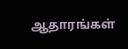ஆதாரங்கள்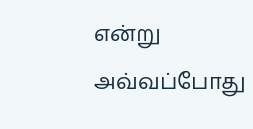என்று அவ்வப்போது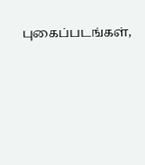புகைப்படங்கள்,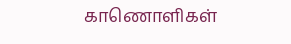காணொளிகள்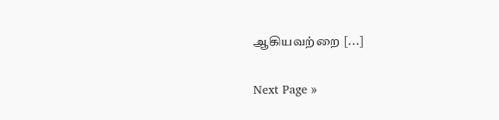ஆகியவற்றை [...]

Next Page »